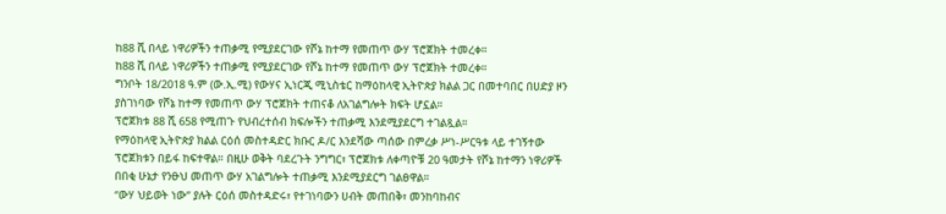ከ88 ሺ በላይ ነዋሪዎችን ተጠቃሚ የሚያደርገው የሾኔ ከተማ የመጠጥ ውሃ ፕሮጀክት ተመረቀ።
ከ88 ሺ በላይ ነዋሪዎችን ተጠቃሚ የሚያደርገው የሾኔ ከተማ የመጠጥ ውሃ ፕሮጀክት ተመረቀ።
ግንቦት 18/2018 ዓ.ም (ው.ኢ.ሚ) የውሃና ኢነርጂ ሚኒስቴር ከማዕከላዊ ኢትዮጵያ ክልል ጋር በመተባበር በሀድያ ዞን ያስገነባው የሾኔ ከተማ የመጠጥ ውሃ ፕሮጀክት ተጠናቆ ለአገልግሎት ክፍት ሆኗል።
ፕሮጀክቱ 88 ሺ 658 የሚጠጉ የህብረተሰብ ክፍሎችን ተጠቃሚ እንደሚያደርግ ተገልጿል።
የማዕከላዊ ኢትዮጵያ ክልል ርዕሰ መስተዳድር ክቡር ዶ/ር እንደሻው ጣሰው በምረቃ ሥነ-ሥርዓቱ ላይ ተገኝተው ፕሮጀክቱን በይፋ ከፍተዋል። በዚሁ ወቅት ባደረጉት ንግግር፣ ፕሮጀክቱ ለቀጣዮቹ 20 ዓመታት የሾኔ ከተማን ነዋሪዎች በበቂ ሁኔታ የንፁህ መጠጥ ውሃ አገልግሎት ተጠቃሚ እንደሚያደርግ ገልፀዋል።
“ውሃ ህይወት ነው” ያሉት ርዕሰ መስተዳድሩ፣ የተገነባውን ሀብት መጠበቅ፣ መንከባከብና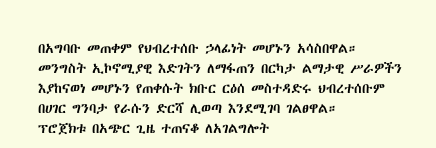በአግባቡ መጠቀም የህብረተሰቡ ኃላፊነት መሆኑን አሳስበዋል።
መንግስት ኢኮኖሚያዊ እድገትን ለማፋጠን በርካታ ልማታዊ ሥራዎችን እያከናወነ መሆኑን የጠቀሱት ክቡር ርዕሰ መስተዳድሩ ህብረተሰቡም በሀገር ግንባታ የራሱን ድርሻ ሊወጣ እንደሚገባ ገልፀዋል።
ፕሮጀክቱ በአጭር ጊዜ ተጠናቆ ለአገልግሎት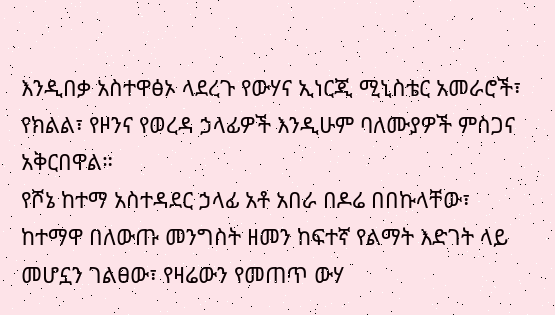እንዲበቃ አስተዋፅኦ ላደረጉ የውሃና ኢነርጂ ሚኒስቴር አመራሮች፣ የክልል፣ የዞንና የወረዳ ኃላፊዎች እንዲሁም ባለሙያዎች ምስጋና አቅርበዋል።
የሾኔ ከተማ አስተዳደር ኃላፊ አቶ አበራ በዶሬ በበኩላቸው፣ ከተማዋ በለውጡ መንግስት ዘመን ከፍተኛ የልማት እድገት ላይ መሆኗን ገልፀው፣ የዛሬውን የመጠጥ ውሃ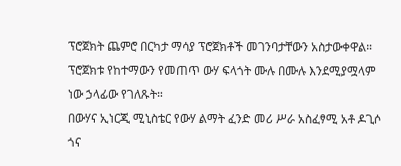ፕሮጀክት ጨምሮ በርካታ ማሳያ ፕሮጀክቶች መገንባታቸውን አስታውቀዋል።
ፕሮጀክቱ የከተማውን የመጠጥ ውሃ ፍላጎት ሙሉ በሙሉ እንደሚያሟላም ነው ኃላፊው የገለጹት።
በውሃና ኢነርጂ ሚኒስቴር የውሃ ልማት ፈንድ መሪ ሥራ አስፈፃሚ አቶ ዶጊሶ ጎና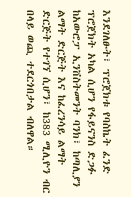እንደገለፁት፣ ፕሮጀክቱ የባስኬት ፈንድ ፕሮጀክት አካል ሲሆን የፋይናንስ ድጋፉ ከአውሮፓ ኢንቨስትመንት ባንክ፣ ከጣሊያን ልማት ድርጅት እና ከፈረንሳይ ልማት ድርጅት የተገኘ ሲሆን፣ ከ383 ሚሊዮን ብር በላይ ወጪ ተደርጎበታል ብለዋል።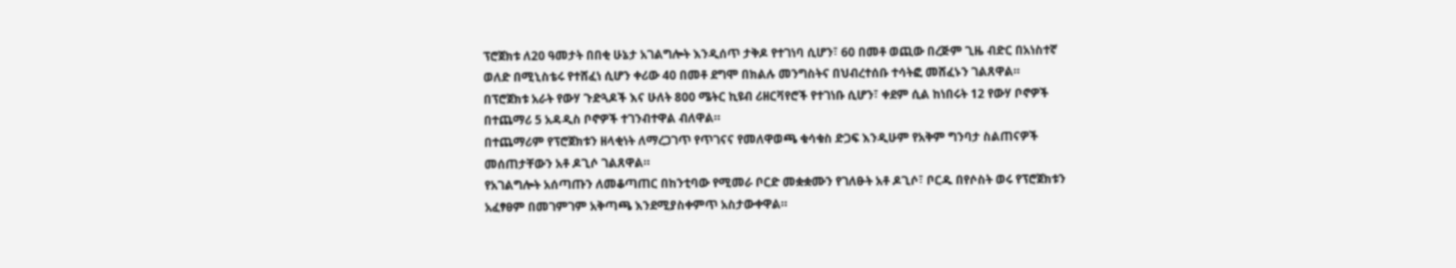ፕሮጀክቱ ለ20 ዓመታት በበቂ ሁኔታ አገልግሎት እንዲሰጥ ታቅዶ የተገነባ ሲሆን፣ 60 በመቶ ወጪው በረጅም ጊዜ ብድር በአነስተኛ ወለድ በሚኒስቴሩ የተሸፈነ ሲሆን ቀሪው 40 በመቶ ደግሞ በክልሉ መንግስትና በህብረተሰቡ ተሳትፎ መሸፈኑን ገልጸዋል።
በፕሮጀክቱ አራት የውሃ ጉድጓዶች እና ሁለት 800 ሜትር ኪዩብ ሪዘርቫየሮች የተገነቡ ሲሆን፣ ቀደም ሲል ከነበሩት 12 የውሃ ቦኖዎች በተጨማሪ 5 አዳዲስ ቦኖዎች ተገንብተዋል ብለዋል።
በተጨማሪም የፕሮጀክቱን ዘላቂነት ለማረጋገጥ የጥገናና የመለዋወጫ ቁሳቁስ ድጋፍ እንዲሁም የአቅም ግንባታ ስልጠናዎች መሰጠታቸውን አቶ ዶጊሶ ገልጸዋል።
የአገልግሎት አሰጣጡን ለመቆጣጠር በከንቲባው የሚመራ ቦርድ መቋቋሙን የገለፁት አቶ ዶጊሶ፣ ቦርዱ በየሶስት ወሩ የፕሮጀክቱን አፈፃፀም በመገምገም አቅጣጫ እንደሚያስቀምጥ አስታውቀዋል።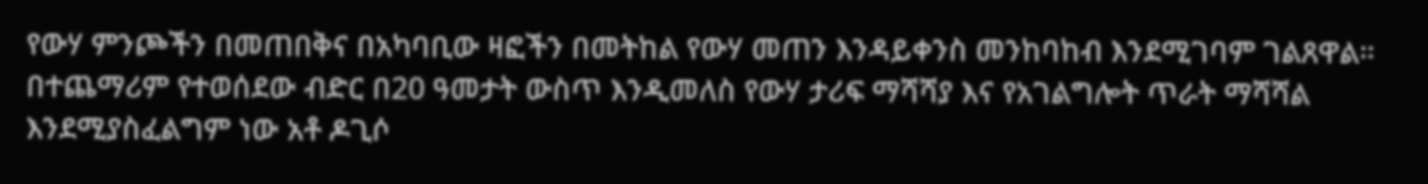የውሃ ምንጮችን በመጠበቅና በአካባቢው ዛፎችን በመትከል የውሃ መጠን እንዳይቀንስ መንከባከብ እንደሚገባም ገልጸዋል።
በተጨማሪም የተወሰደው ብድር በ20 ዓመታት ውስጥ እንዲመለስ የውሃ ታሪፍ ማሻሻያ እና የአገልግሎት ጥራት ማሻሻል እንደሚያስፈልግም ነው አቶ ዶጊሶ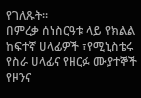የገለጹት።
በምረቃ ሰነስርዓቱ ላይ የክልል ከፍተኛ ሀላፊዎች ፣የሚኒስቴሩ የስራ ሀላፊና የዘርፉ ሙያተኞች የዞንና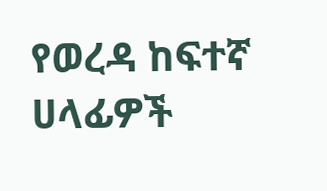የወረዳ ከፍተኛ ሀላፊዎች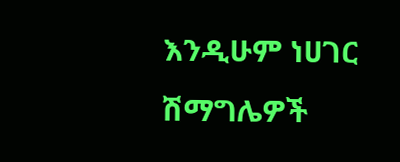እንዲሁም ነሀገር ሽማግሌዎች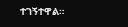ተገኝተዋል።